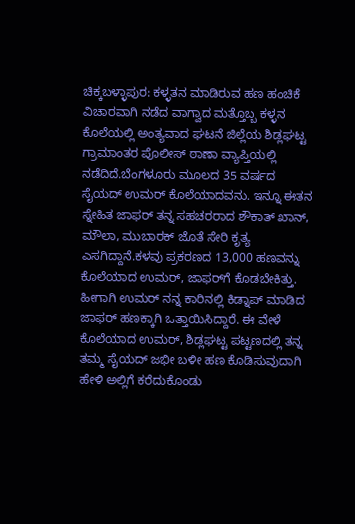ಚಿಕ್ಕಬಳ್ಳಾಪುರ: ಕಳ್ಳತನ ಮಾಡಿರುವ ಹಣ ಹಂಚಿಕೆ ವಿಚಾರವಾಗಿ ನಡೆದ ವಾಗ್ವಾದ ಮತ್ತೊಬ್ಬ ಕಳ್ಳನ ಕೊಲೆಯಲ್ಲಿ ಅಂತ್ಯವಾದ ಘಟನೆ ಜಿಲ್ಲೆಯ ಶಿಡ್ಲಘಟ್ಟ ಗ್ರಾಮಾಂತರ ಪೊಲೀಸ್ ಠಾಣಾ ವ್ಯಾಪ್ತಿಯಲ್ಲಿ ನಡೆದಿದೆ.ಬೆಂಗಳೂರು ಮೂಲದ 35 ವರ್ಷದ ಸೈಯದ್ ಉಮರ್ ಕೊಲೆಯಾದವನು. ಇನ್ನೂ ಈತನ ಸ್ನೇಹಿತ ಜಾಫರ್ ತನ್ನ ಸಹಚರರಾದ ಶೌಕಾತ್ ಖಾನ್, ಮೌಲಾ, ಮುಬಾರಕ್ ಜೊತೆ ಸೇರಿ ಕೃತ್ಯ ಎಸಗಿದ್ದಾನೆ.ಕಳವು ಪ್ರಕರಣದ 13,000 ಹಣವನ್ನು ಕೊಲೆಯಾದ ಉಮರ್, ಜಾಫರ್‌ಗೆ ಕೊಡಬೇಕಿತ್ತು. ಹೀಗಾಗಿ ಉಮರ್ ನನ್ನ ಕಾರಿನಲ್ಲಿ ಕಿಡ್ನಾಪ್ ಮಾಡಿದ ಜಾಫರ್ ಹಣಕ್ಕಾಗಿ ಒತ್ತಾಯಿಸಿದ್ದಾರೆ. ಈ ವೇಳೆ ಕೊಲೆಯಾದ ಉಮರ್, ಶಿಡ್ಲಘಟ್ಟ ಪಟ್ಟಣದಲ್ಲಿ ತನ್ನ ತಮ್ಮ ಸೈಯದ್ ಜಭೀ ಬಳೀ ಹಣ ಕೊಡಿಸುವುದಾಗಿ ಹೇಳಿ ಅಲ್ಲಿಗೆ ಕರೆದುಕೊಂಡು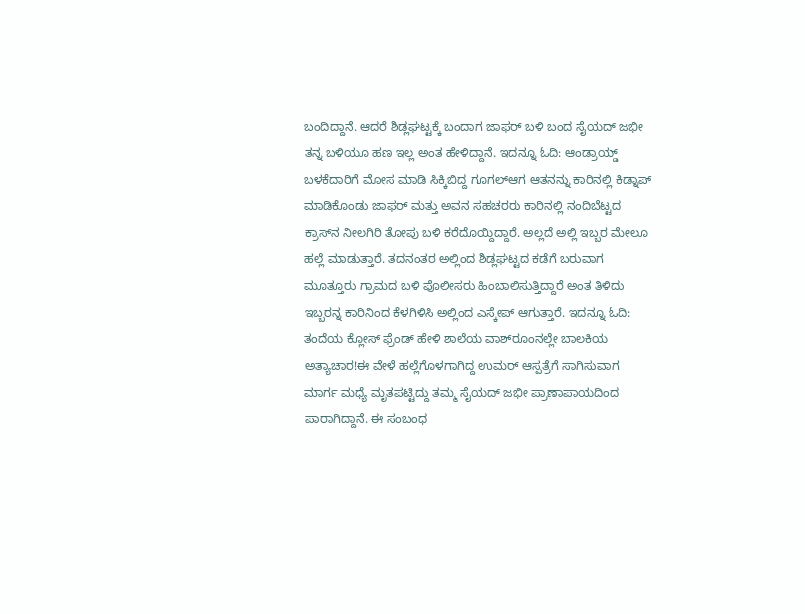ಬಂದಿದ್ದಾನೆ. ಆದರೆ ಶಿಡ್ಲಘಟ್ಟಕ್ಕೆ ಬಂದಾಗ ಜಾಫರ್ ಬಳಿ ಬಂದ ಸೈಯದ್ ಜಭೀ ತನ್ನ ಬಳಿಯೂ ಹಣ ಇಲ್ಲ ಅಂತ ಹೇಳಿದ್ದಾನೆ. ಇದನ್ನೂ ಓದಿ: ಆಂಡ್ರಾಯ್ಡ್ ಬಳಕೆದಾರಿಗೆ ಮೋಸ ಮಾಡಿ ಸಿಕ್ಕಿಬಿದ್ದ ಗೂಗಲ್ಆಗ ಆತನನ್ನು ಕಾರಿನಲ್ಲಿ ಕಿಡ್ನಾಪ್ ಮಾಡಿಕೊಂಡು ಜಾಫರ್ ಮತ್ತು ಅವನ ಸಹಚರರು ಕಾರಿನಲ್ಲಿ ನಂದಿಬೆಟ್ಟದ ಕ್ರಾಸ್‍ನ ನೀಲಗಿರಿ ತೋಪು ಬಳಿ ಕರೆದೊಯ್ದಿದ್ದಾರೆ. ಅಲ್ಲದೆ ಅಲ್ಲಿ ಇಬ್ಬರ ಮೇಲೂ ಹಲ್ಲೆ ಮಾಡುತ್ತಾರೆ. ತದನಂತರ ಅಲ್ಲಿಂದ ಶಿಡ್ಲಘಟ್ಟದ ಕಡೆಗೆ ಬರುವಾಗ ಮೂತ್ತೂರು ಗ್ರಾಮದ ಬಳಿ ಪೊಲೀಸರು ಹಿಂಬಾಲಿಸುತ್ತಿದ್ದಾರೆ ಅಂತ ತಿಳಿದು ಇಬ್ಬರನ್ನ ಕಾರಿನಿಂದ ಕೆಳಗಿಳಿಸಿ ಅಲ್ಲಿಂದ ಎಸ್ಕೇಪ್ ಆಗುತ್ತಾರೆ. ಇದನ್ನೂ ಓದಿ: ತಂದೆಯ ಕ್ಲೋಸ್ ಫ್ರೆಂಡ್ ಹೇಳಿ ಶಾಲೆಯ ವಾಶ್‍ರೂಂನಲ್ಲೇ ಬಾಲಕಿಯ ಅತ್ಯಾಚಾರ!ಈ ವೇಳೆ ಹಲ್ಲೆಗೊಳಗಾಗಿದ್ದ ಉಮರ್ ಆಸ್ಪತ್ರೆಗೆ ಸಾಗಿಸುವಾಗ ಮಾರ್ಗ ಮಧ್ಯೆ ಮೃತಪಟ್ಟಿದ್ದು ತಮ್ಮ ಸೈಯದ್ ಜಭೀ ಪ್ರಾಣಾಪಾಯದಿಂದ ಪಾರಾಗಿದ್ದಾನೆ. ಈ ಸಂಬಂಧ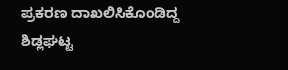ಪ್ರಕರಣ ದಾಖಲಿಸಿಕೊಂಡಿದ್ದ ಶಿಡ್ಲಘಟ್ಟ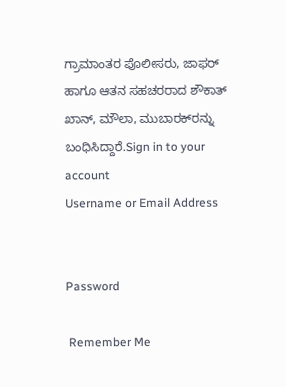ಗ್ರಾಮಾಂತರ ಪೊಲೀಸರು, ಜಾಫರ್ ಹಾಗೂ ಆತನ ಸಹಚರರಾದ ಶೌಕಾತ್ ಖಾನ್, ಮೌಲಾ, ಮುಬಾರಕ್‍ರನ್ನು ಬಂಧಿಸಿದ್ದಾರೆ.Sign in to your account
Username or Email Address


Password

 Remember Me